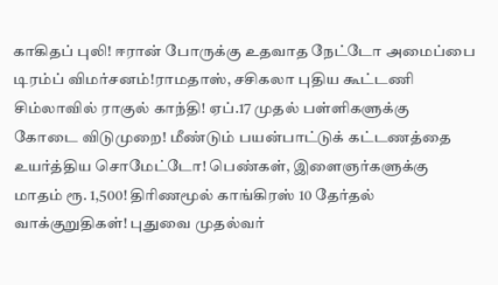காகிதப் புலி! ஈரான் போருக்கு உதவாத நேட்டோ அமைப்பை டிரம்ப் விமர்சனம்!ராமதாஸ், சசிகலா புதிய கூட்டணி சிம்லாவில் ராகுல் காந்தி! ஏப்.17 முதல் பள்ளிகளுக்கு கோடை விடுமுறை! மீண்டும் பயன்பாட்டுக் கட்டணத்தை உயர்த்திய சொமேட்டோ! பெண்கள், இளைஞர்களுக்கு மாதம் ரூ. 1,500! திரிணமூல் காங்கிரஸ் 10 தேர்தல் வாக்குறுதிகள்! புதுவை முதல்வர்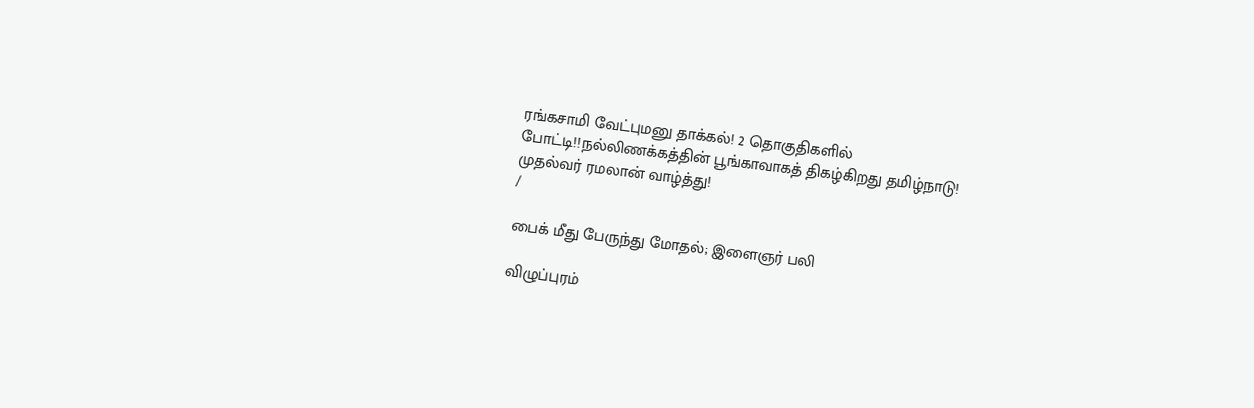ரங்கசாமி வேட்புமனு தாக்கல்! 2 தொகுதிகளில் போட்டி!!நல்லிணக்கத்தின் பூங்காவாகத் திகழ்கிறது தமிழ்நாடு! முதல்வர் ரமலான் வாழ்த்து!
/

பைக் மீது பேருந்து மோதல்; இளைஞர் பலி

விழுப்புரம்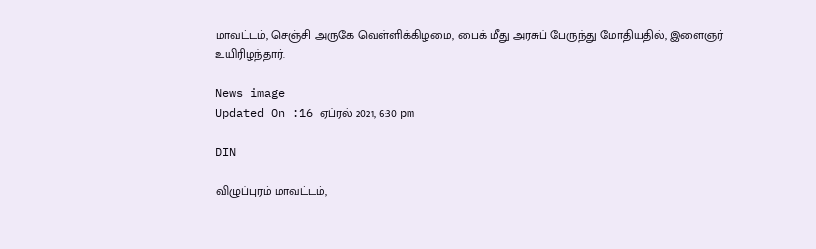மாவட்டம், செஞ்சி அருகே வெள்ளிக்கிழமை, பைக் மீது அரசுப் பேருந்து மோதியதில், இளைஞர் உயிரிழந்தார்.

News image
Updated On :16 ஏப்ரல் 2021, 6:30 pm

DIN

விழுப்புரம் மாவட்டம்,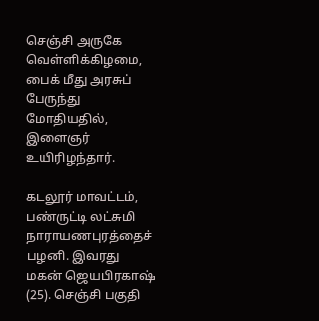செஞ்சி அருகே வெள்ளிக்கிழமை, பைக் மீது அரசுப் பேருந்து மோதியதில், இளைஞர் உயிரிழந்தார்.

கடலூர் மாவட்டம், பண்ருட்டி லட்சுமி நாராயணபுரத்தைச் பழனி. இவரது மகன் ஜெயபிரகாஷ் (25). செஞ்சி பகுதி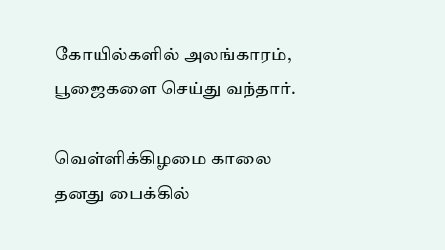கோயில்களில் அலங்காரம், பூஜைகளை செய்து வந்தார்.

வெள்ளிக்கிழமை காலை தனது பைக்கில்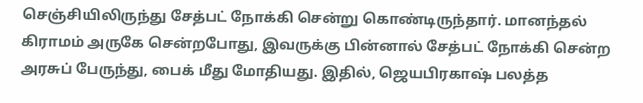செஞ்சியிலிருந்து சேத்பட் நோக்கி சென்று கொண்டிருந்தார். மானந்தல் கிராமம் அருகே சென்றபோது, இவருக்கு பின்னால் சேத்பட் நோக்கி சென்ற அரசுப் பேருந்து, பைக் மீது மோதியது. இதில், ஜெயபிரகாஷ் பலத்த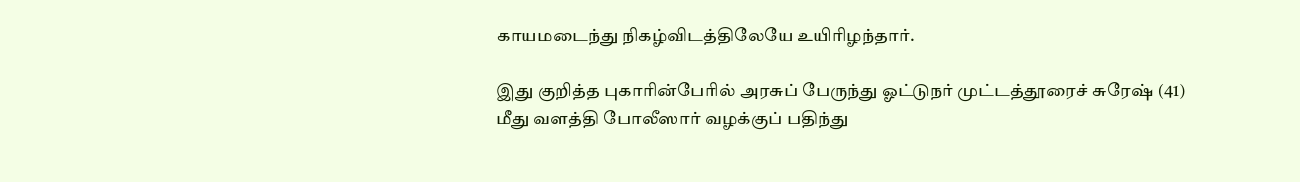காயமடைந்து நிகழ்விடத்திலேயே உயிரிழந்தார்.

இது குறித்த புகாரின்பேரில் அரசுப் பேருந்து ஓட்டுநர் முட்டத்தூரைச் சுரேஷ் (41) மீது வளத்தி போலீஸார் வழக்குப் பதிந்து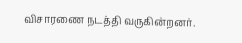விசாரணை நடத்தி வருகின்றனர்.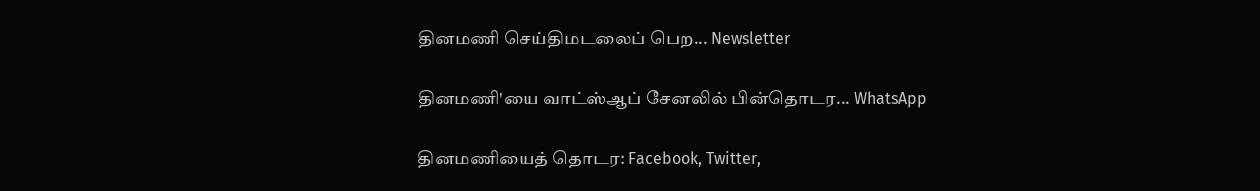தினமணி செய்திமடலைப் பெற... Newsletter

தினமணி'யை வாட்ஸ்ஆப் சேனலில் பின்தொடர... WhatsApp

தினமணியைத் தொடர: Facebook, Twitter,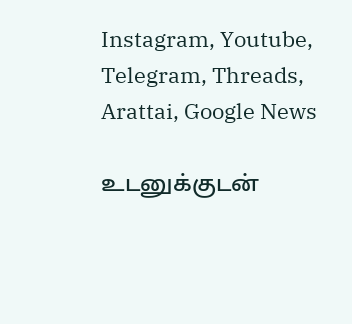Instagram, Youtube, Telegram, Threads, Arattai, Google News

உடனுக்குடன்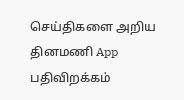செய்திகளை அறிய தினமணி App பதிவிறக்கம்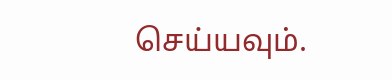செய்யவும்.